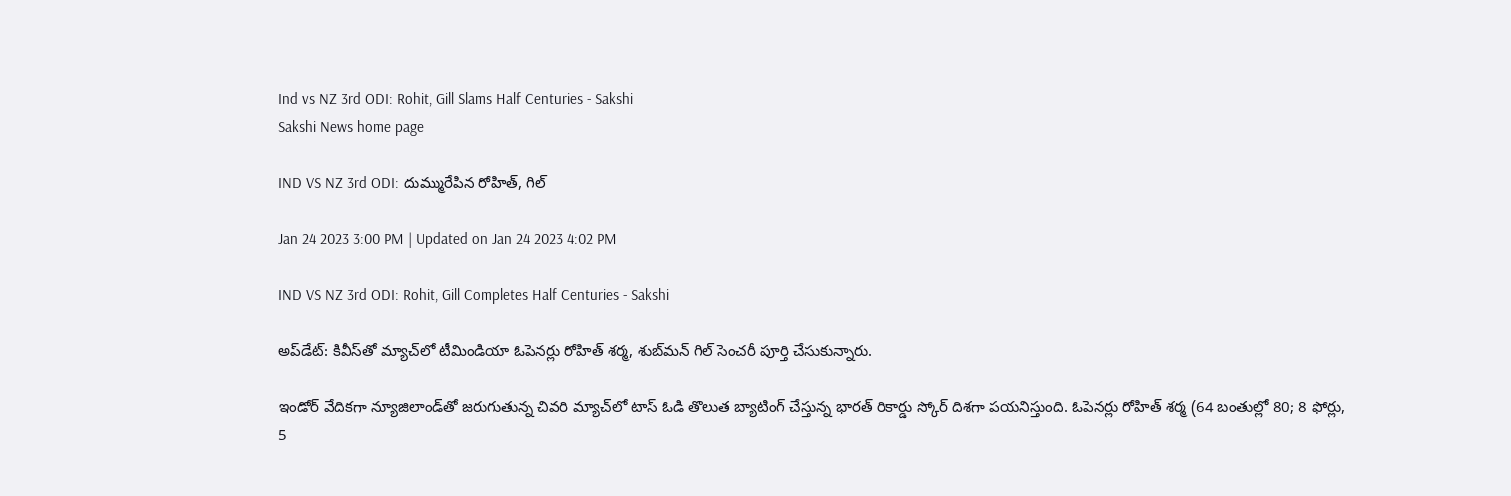Ind vs NZ 3rd ODI: Rohit, Gill Slams Half Centuries - Sakshi
Sakshi News home page

IND VS NZ 3rd ODI: దుమ్మురేపిన రోహిత్‌, గిల్‌

Jan 24 2023 3:00 PM | Updated on Jan 24 2023 4:02 PM

IND VS NZ 3rd ODI: Rohit, Gill Completes Half Centuries - Sakshi

అప్‌డేట్‌: కివీస్‌తో మ్యాచ్‌లో టీమిండియా ఓపెనర్లు రోహిత్‌ శర్మ, శుబ్‌మన్‌ గిల్‌ సెంచరీ పూర్తి చేసుకున్నారు.

ఇండోర్‌ వేదికగా న్యూజిలాండ్‌తో జరుగుతున్న చివరి మ్యాచ్‌లో టాస్‌ ఓడి తొలుత బ్యాటింగ్‌ చేస్తున్న భారత్‌ రికార్డు స్కోర్‌ దిశగా పయనిస్తుంది. ఓపెనర్లు రోహిత్‌ శర్మ (64 బంతుల్లో 80; 8 ఫోర్లు, 5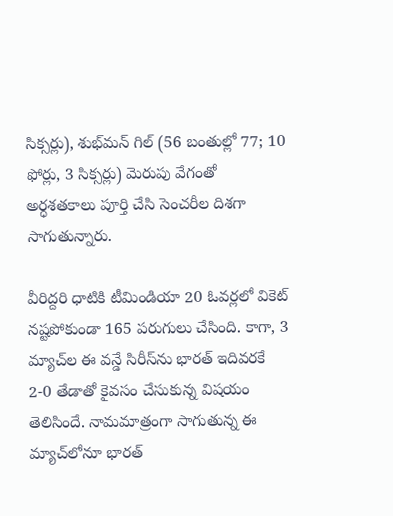సిక్సర్లు), శుభ్‌మన్‌ గిల్‌ (56 బంతుల్లో 77; 10 ఫోర్లు, 3 సిక్సర్లు) మెరుపు వేగంతో అర్ధశతకాలు పూర్తి చేసి సెంచరీల దిశగా సాగుతున్నారు.

వీరిద్దరి ధాటికి టీమిండియా 20 ఓవర్లలో వికెట్‌ నష్టపోకుండా 165 పరుగులు చేసింది. కాగా, 3 మ్యాచ్‌ల ఈ వన్డే సిరీస్‌ను భారత్‌ ఇదివరకే 2-0 తేడాతో కైవసం చేసుకున్న విషయం తెలిసిందే. నామమాత్రంగా సాగుతున్న ఈ మ్యాచ్‌లోనూ భారత్‌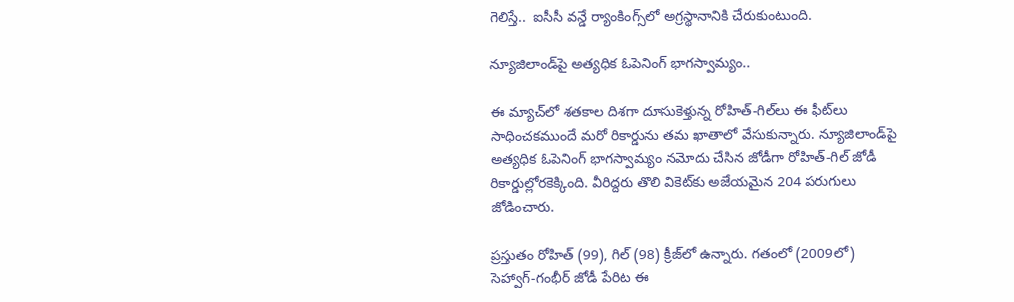గెలిస్తే..  ఐసీసీ వన్డే ర్యాంకింగ్స్‌లో అగ్రస్థానానికి చేరుకుంటుంది.

న్యూజిలాండ్‌పై అత్యధిక ఓపెనింగ్‌ భాగస్వామ్యం..

ఈ మ్యాచ్‌లో శతకాల దిశగా దూసుకెళ్తున్న రోహిత్‌-గిల్‌లు ఈ ఫీట్‌లు సాధించకముందే మరో రికార్డును తమ ఖాతాలో వేసుకున్నారు. న్యూజిలాండ్‌పై అత్యధిక ఓపెనింగ్‌ భాగస్వామ్యం నమోదు చేసిన జోడీగా రోహిత్‌-గిల్‌ జోడీ రికార్డుల్లోరకెక్కింది. వీరిద్దరు తొలి వికెట్‌కు అజేయమైన 204 పరుగులు జోడించారు.

ప్రస్తుతం రోహిత్‌ (99), గిల్‌ (98) క్రీజ్‌లో ఉన్నారు. గతంలో (2009లో) సెహ్వాగ్‌-గంభీర్‌ జోడీ పేరిట ఈ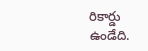రికార్డు ఉండేది.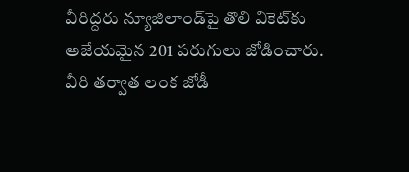వీరిద్దరు న్యూజిలాండ్‌పై తొలి వికెట్‌కు అజేయమైన 201 పరుగులు జోడించారు. వీరి తర్వాత లంక జోడీ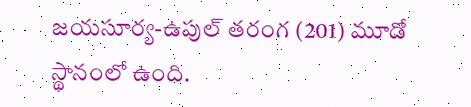జయసూర్య-ఉపుల్‌ తరంగ (201) మూడో స్థానంలో ఉంది.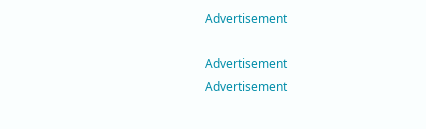Advertisement

Advertisement
Advertisement